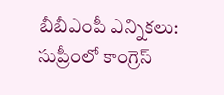బీబీఎంపీ ఎన్నికలు: సుప్రీంలో కాంగ్రెస్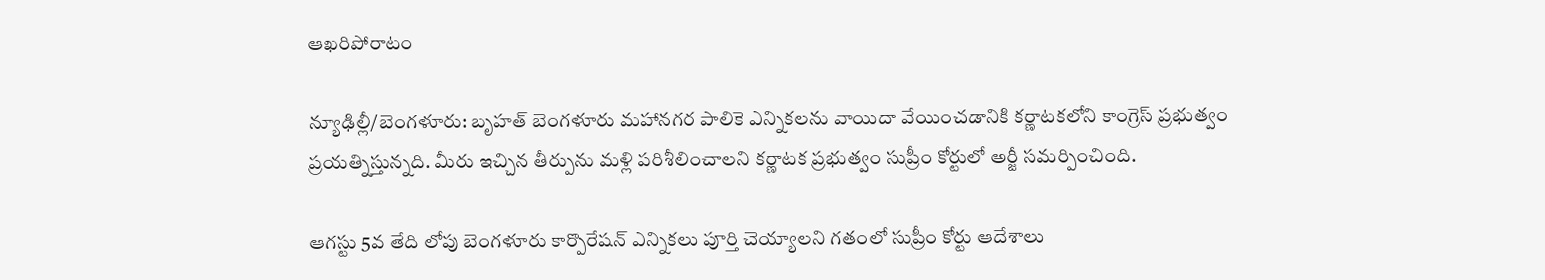ఆఖరిపోరాటం

న్యూఢిల్లీ/బెంగళూరు: బృహత్ బెంగళూరు మహానగర పాలికె ఎన్నికలను వాయిదా వేయించడానికి కర్ణాటకలోని కాంగ్రెస్ ప్రభుత్వం ప్రయత్నిస్తున్నది. మీరు ఇచ్చిన తీర్పును మళ్లి పరిశీలించాలని కర్ణాటక ప్రభుత్వం సుప్రీం కోర్టులో అర్జీ సమర్పించింది.

ఆగస్టు 5వ తేది లోపు బెంగళూరు కార్పొరేషన్ ఎన్నికలు పూర్తి చెయ్యాలని గతంలో సుప్రీం కోర్టు ఆదేశాలు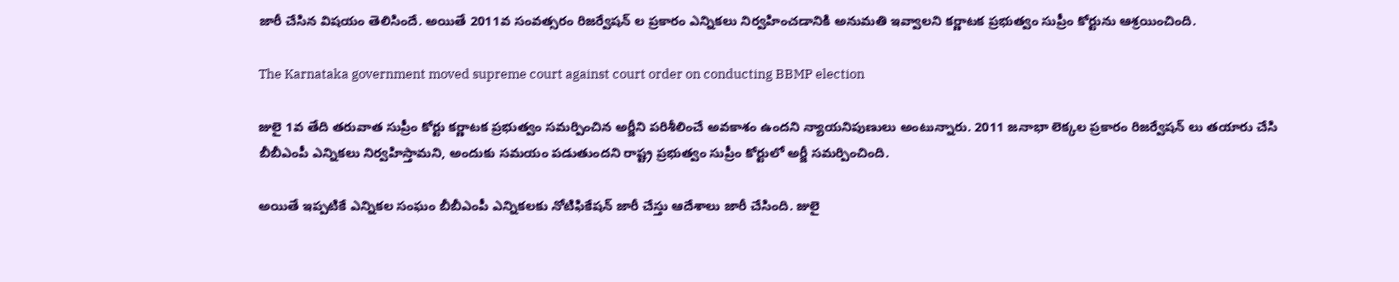జారీ చేసిన విషయం తెలిసిందే. అయితే 2011వ సంవత్సరం రిజర్వేషన్ ల ప్రకారం ఎన్నికలు నిర్వహించడానికి అనుమతి ఇవ్వాలని కర్ణాటక ప్రభుత్వం సుప్రీం కోర్టును ఆశ్రయించింది.

The Karnataka government moved supreme court against court order on conducting BBMP election

జులై 1వ తేది తరువాత సుప్రీం కోర్టు కర్ణాటక ప్రభుత్వం సమర్పించిన అర్జీని పరిశీలించే అవకాశం ఉందని న్యాయనిపుణులు అంటున్నారు. 2011 జనాభా లెక్కల ప్రకారం రిజర్వేషన్ లు తయారు చేసి బీబీఎంపీ ఎన్నికలు నిర్వహిస్తామని, అందుకు సమయం పడుతుందని రాష్ట్ర ప్రభుత్వం సుప్రీం కోర్టులో అర్జీ సమర్పించింది.

అయితే ఇప్పటికే ఎన్నికల సంఘం బీబీఎంపీ ఎన్నికలకు నోటిఫికేషన్ జారీ చేస్తు ఆదేశాలు జారీ చేసింది. జులై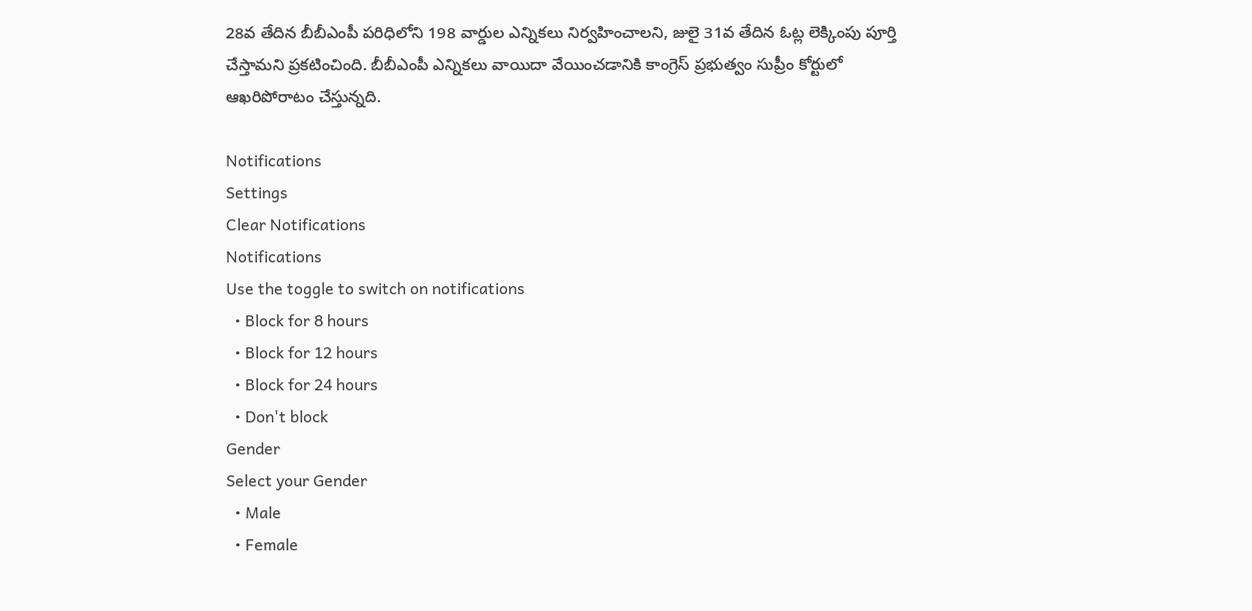28వ తేదిన బీబీఎంపీ పరిధిలోని 198 వార్డుల ఎన్నికలు నిర్వహించాలని, జులై 31వ తేదిన ఓట్ల లెక్కింపు పూర్తి చేస్తామని ప్రకటించింది. బీబీఎంపీ ఎన్నికలు వాయిదా వేయించడానికి కాంగ్రెస్ ప్రభుత్వం సుప్రీం కోర్టులో ఆఖరిపోరాటం చేస్తున్నది.

Notifications
Settings
Clear Notifications
Notifications
Use the toggle to switch on notifications
  • Block for 8 hours
  • Block for 12 hours
  • Block for 24 hours
  • Don't block
Gender
Select your Gender
  • Male
  • Female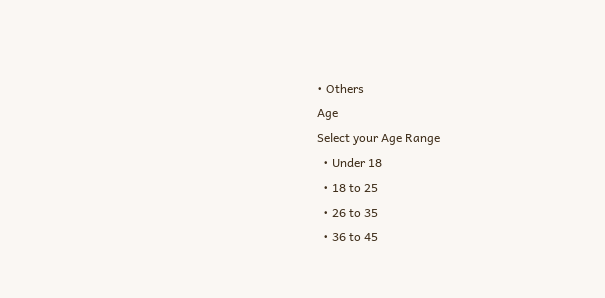• Others
Age
Select your Age Range
  • Under 18
  • 18 to 25
  • 26 to 35
  • 36 to 45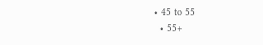• 45 to 55
  • 55+